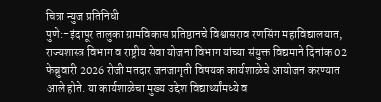चित्रा न्युज प्रतिनिधी
पुणे:-इंदापूर तालुका ग्रामविकास प्रतिष्ठानचे विश्वासराव रणसिंग महाविद्यालयात, राज्यशास्त्र विभाग व राष्ट्रीय सेवा योजना विभाग यांच्या संयुक्त विद्यमाने दिनांक 02 फेब्रुवारी 2026 रोजी मतदार जनजागृती विषयक कार्यशाळेचे आयोजन करण्यात आले होते. या कार्यशाळेचा मुख्य उद्देश विद्यार्थ्यांमध्ये व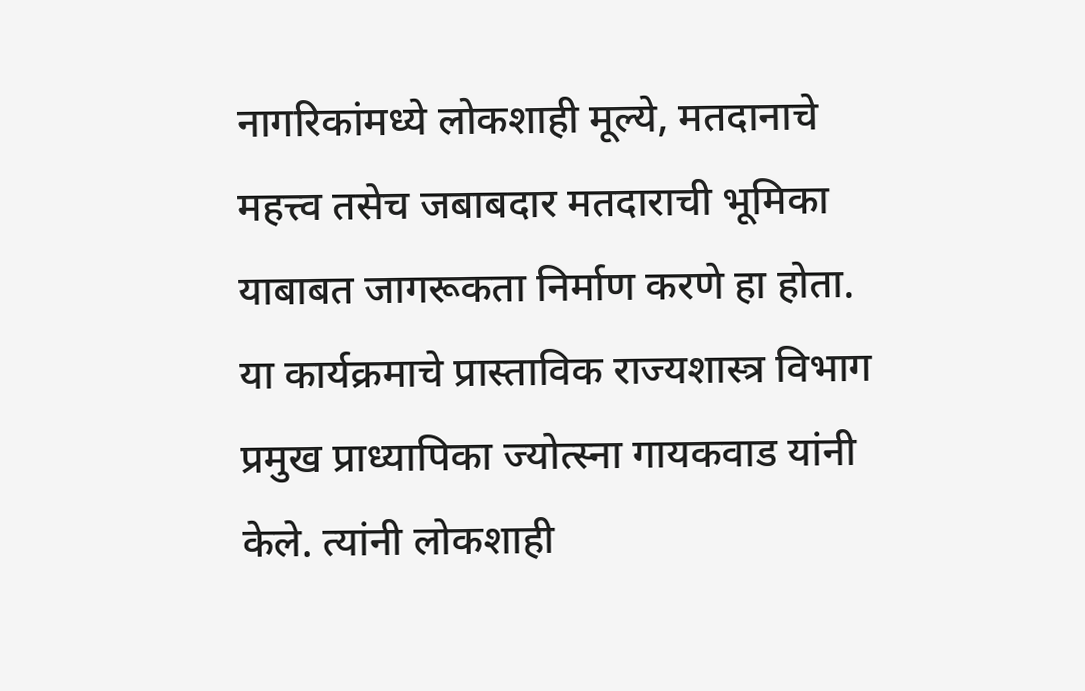नागरिकांमध्ये लोकशाही मूल्ये, मतदानाचे महत्त्व तसेच जबाबदार मतदाराची भूमिका याबाबत जागरूकता निर्माण करणे हा होता.
या कार्यक्रमाचे प्रास्ताविक राज्यशास्त्र विभाग प्रमुख प्राध्यापिका ज्योत्स्ना गायकवाड यांनी केले. त्यांनी लोकशाही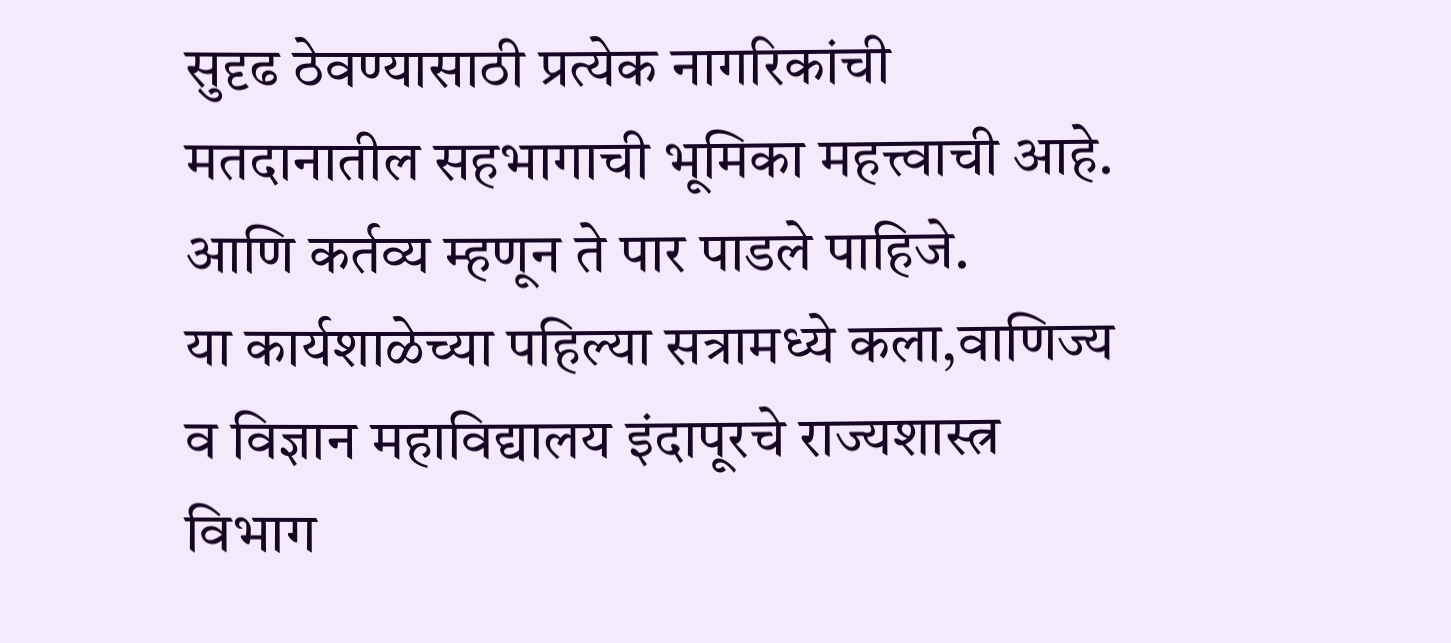सुदृढ ठेवण्यासाठी प्रत्येक नागरिकांची मतदानातील सहभागाची भूमिका महत्त्वाची आहे. आणि कर्तव्य म्हणून ते पार पाडले पाहिजे.
या कार्यशाळेच्या पहिल्या सत्रामध्ये कला,वाणिज्य व विज्ञान महाविद्यालय इंदापूरचे राज्यशास्त्र विभाग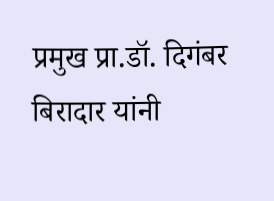प्रमुख प्रा.डॉ. दिगंबर बिरादार यांनी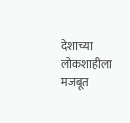देशाच्या लोकशाहीला मजबूत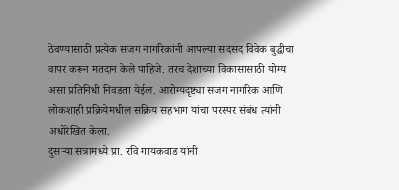ठेवण्यासाठी प्रत्येक सजग नागरिकांनी आपल्या सदसद विवेक बुद्धीचा वापर करून मतदान केले पाहिजे. तरच देशाच्या विकासासाठी योग्य असा प्रतिनिधी निवडता येईल. आरोग्यदृष्ट्या सजग नागरिक आणि लोकशाही प्रक्रियेमधील सक्रिय सहभाग यांचा परस्पर संबंध त्यांनी अधोरेखित केला.
दुसऱ्या सत्रामध्ये प्रा. रवि गायकवाड यांनी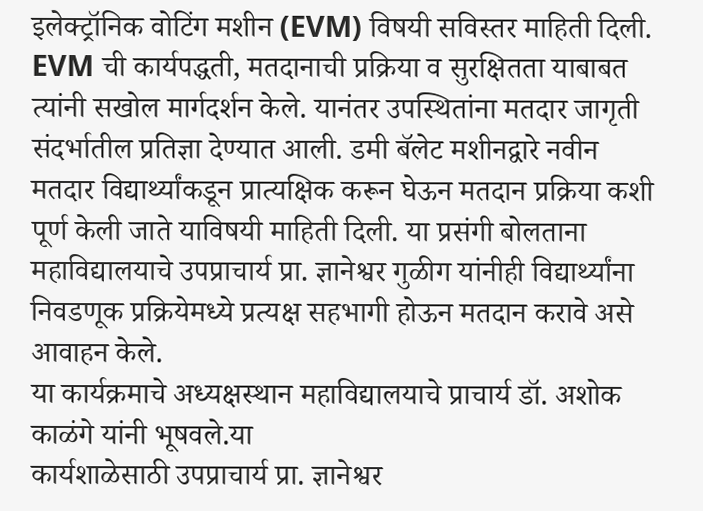इलेक्ट्रॉनिक वोटिंग मशीन (EVM) विषयी सविस्तर माहिती दिली. EVM ची कार्यपद्धती, मतदानाची प्रक्रिया व सुरक्षितता याबाबत त्यांनी सखोल मार्गदर्शन केले. यानंतर उपस्थितांना मतदार जागृती संदर्भातील प्रतिज्ञा देण्यात आली. डमी बॅलेट मशीनद्वारे नवीन मतदार विद्यार्थ्यांकडून प्रात्यक्षिक करून घेऊन मतदान प्रक्रिया कशी पूर्ण केली जाते याविषयी माहिती दिली. या प्रसंगी बोलताना महाविद्यालयाचे उपप्राचार्य प्रा. ज्ञानेश्वर गुळीग यांनीही विद्यार्थ्यांना निवडणूक प्रक्रियेमध्ये प्रत्यक्ष सहभागी होऊन मतदान करावे असे आवाहन केले.
या कार्यक्रमाचे अध्यक्षस्थान महाविद्यालयाचे प्राचार्य डॉ. अशोक काळंगे यांनी भूषवले.या
कार्यशाळेसाठी उपप्राचार्य प्रा. ज्ञानेश्वर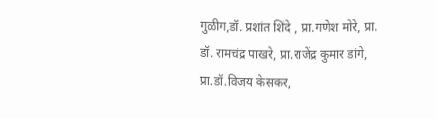गुळीग,डॉ. प्रशांत शिंदे , प्रा.गणेश मोरे, प्रा. डॉ. रामचंद्र पाखरे, प्रा.राजेंद्र कुमार डांगे, प्रा.डॉ.विजय केसकर,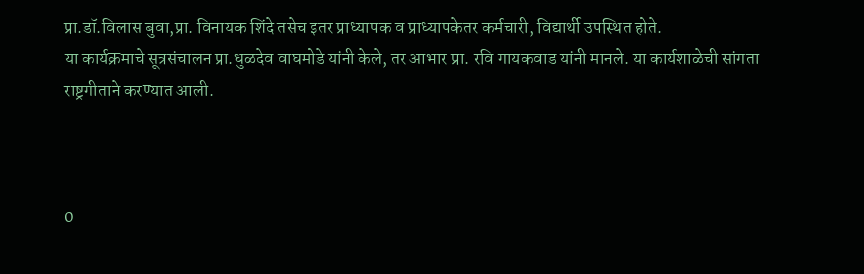प्रा.डॉ.विलास बुवा,प्रा. विनायक शिंदे तसेच इतर प्राध्यापक व प्राध्यापकेतर कर्मचारी, विद्यार्थी उपस्थित होते.
या कार्यक्रमाचे सूत्रसंचालन प्रा.धुळदेव वाघमोडे यांनी केले, तर आभार प्रा. रवि गायकवाड यांनी मानले. या कार्यशाळेची सांगता राष्ट्रगीताने करण्यात आली.



0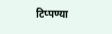टिप्पण्या